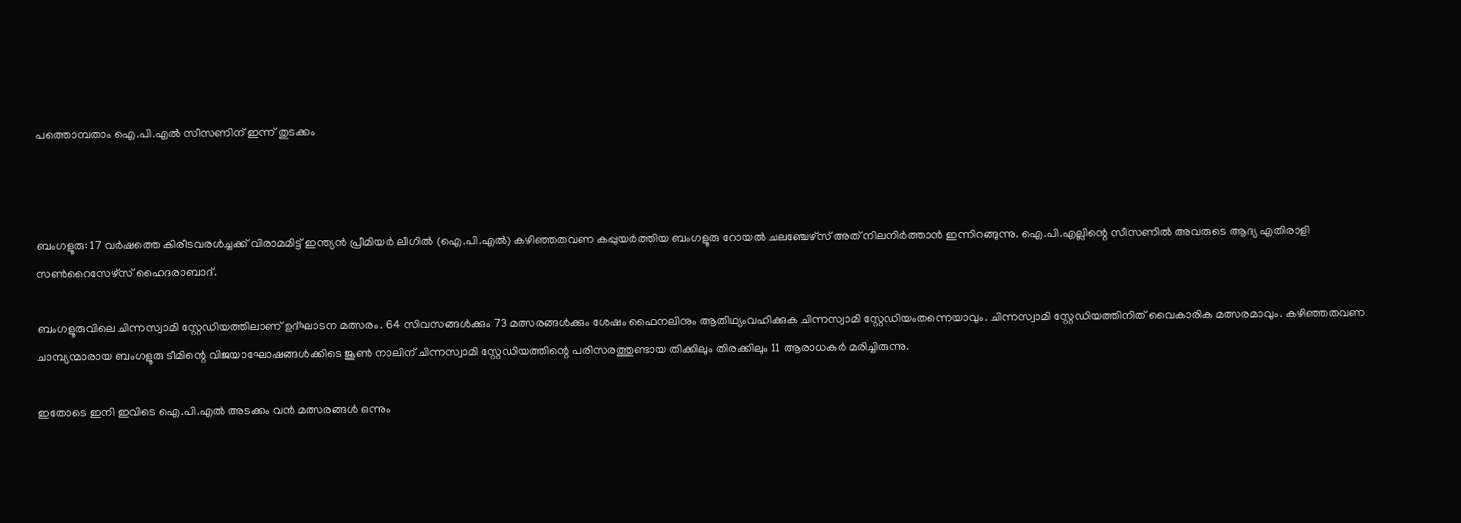പത്തൊമ്പതാം ഐ.പി.എൽ സീസണിന് ഇന്ന് തുടക്കം



ബംഗളൂരു: 17 വർഷത്തെ കിരീടവരൾച്ചക്ക് വിരാമമിട്ട് ഇന്ത്യൻ പ്രീമിയർ ലീഗിൽ (ഐ.പി.എൽ) കഴിഞ്ഞതവണ കപ്പുയർത്തിയ ബംഗളൂരു റോയൽ ചലഞ്ചേഴ്സ് അത് നിലനിർത്താൻ ഇന്നിറങ്ങുന്നു. ഐ.പി.എല്ലിന്റെ സീസണിൽ അവരുടെ ആദ്യ എതിരാളി സൺറൈസേഴ്സ് ഹൈദരാബാദ്.

ബംഗളൂരുവിലെ ചിന്നസ്വാമി സ്റ്റേഡിയത്തിലാണ് ഉദ്ഘാടന മത്സരം. 64 സിവസങ്ങൾക്കും 73 മത്സരങ്ങൾക്കും ശേഷം ഫൈനലിനും ആതിഥ്യംവഹിക്കുക ചിന്നസ്വാമി സ്റ്റേഡിയംതന്നെയാവും. ചിന്നസ്വാമി സ്റ്റേഡിയത്തിനിത് വൈകാരിക മത്സരമാവും. കഴിഞ്ഞതവണ ചാമ്പ്യന്മാരായ ബംഗളൂരു ടീമിന്റെ വിജയാഘോഷങ്ങൾക്കിടെ ജൂൺ നാലിന് ചിന്നസ്വാമി സ്റ്റേഡിയത്തിന്റെ പരിസരത്തുണ്ടായ തിക്കിലും തിരക്കിലും 11 ആരാധകർ മരിച്ചിരുന്നു.

ഇതോടെ ഇനി ഇവിടെ ഐ.പി.എൽ അടക്കം വൻ മത്സരങ്ങൾ ഒന്നും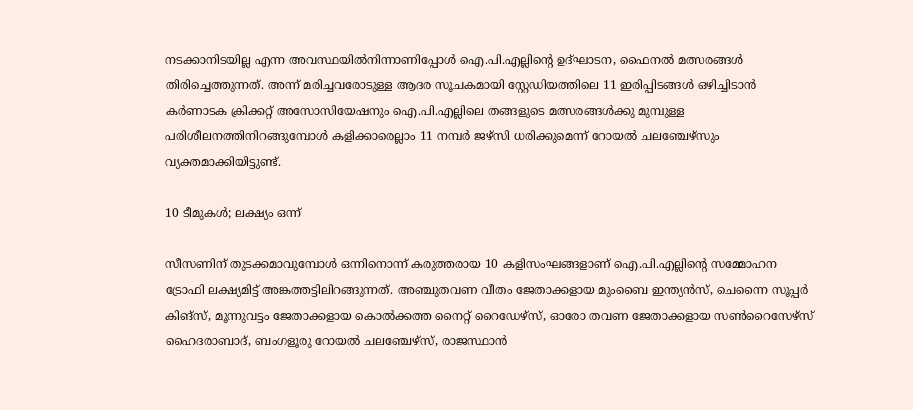നടക്കാനിടയില്ല എന്ന അവസ്ഥയിൽനിന്നാണിപ്പോൾ ഐ.പി.എല്ലിന്റെ ഉദ്ഘാടന, ഫൈനൽ മത്സരങ്ങൾ തിരിച്ചെത്തുന്നത്. അന്ന് മരിച്ചവരോടുള്ള ആദര സൂചകമായി സ്റ്റേഡിയത്തിലെ 11 ഇരിപ്പിടങ്ങൾ ഒഴിച്ചിടാൻ കർണാടക ക്രിക്കറ്റ് അസോസിയേഷനും ഐ.പി.എല്ലിലെ തങ്ങളുടെ മത്സരങ്ങൾക്കു മുമ്പുള്ള പരിശീലനത്തിനിറങ്ങുമ്പോൾ കളിക്കാരെല്ലാം 11 നമ്പർ ജഴ്സി ധരിക്കുമെന്ന് റോയൽ ചലഞ്ചേഴ്സും വ്യക്തമാക്കിയിട്ടുണ്ട്.

10 ടീമുകൾ; ലക്ഷ്യം ഒന്ന്

സീസണിന് തുടക്കമാവുമ്പോൾ ഒന്നിനൊന്ന് കരുത്തരായ 10 കളിസംഘങ്ങളാണ് ഐ.പി.എല്ലിന്റെ സമ്മോഹന ട്രോഫി ലക്ഷ്യമിട്ട് അങ്കത്തട്ടിലിറങ്ങുന്നത്. അഞ്ചുതവണ വീതം ജേതാക്കളായ മുംബൈ ഇന്ത്യൻസ്, ചെന്നൈ സൂപ്പർ കിങ്സ്, മൂന്നുവട്ടം ജേതാക്കളായ കൊൽക്കത്ത നൈറ്റ് റൈഡേഴ്സ്, ഓരോ തവണ ജേതാക്കളായ സൺറൈസേഴ്സ് ഹൈദരാബാദ്, ബംഗളൂരു റോയൽ ചലഞ്ചേഴ്സ്, രാജസ്ഥാൻ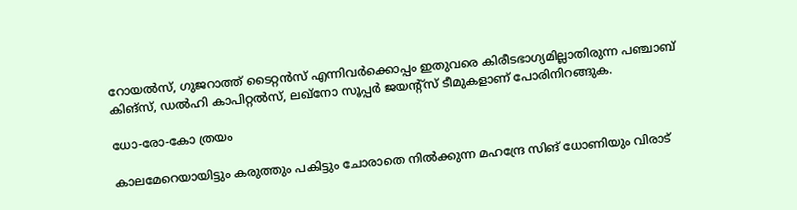റോയൽസ്, ഗുജറാത്ത് ടൈറ്റൻസ് എന്നിവർക്കൊപ്പം ഇതുവരെ കിരീടഭാഗ്യമില്ലാതിരുന്ന പഞ്ചാബ് കിങ്സ്, ഡൽഹി കാപിറ്റൽസ്, ലഖ്നോ സൂപ്പർ ജയന്റ്സ് ടീമുകളാണ് പോരിനിറങ്ങുക.

ധോ-രോ-കോ ത്രയം

കാലമേറെയായിട്ടും കരുത്തും പകിട്ടും ചോരാതെ നിൽക്കുന്ന മഹന്ദ്രേ സിങ് ധോണിയും വിരാട്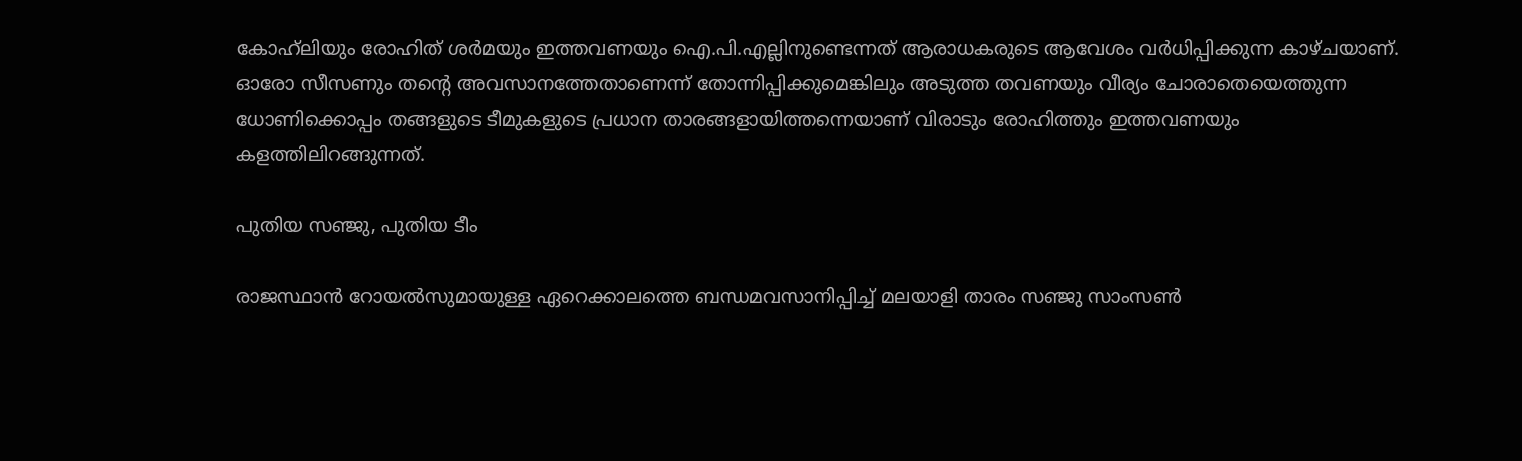കോഹ്‍ലിയും രോഹിത് ശർമയും ഇത്തവണയും ഐ.പി.എല്ലിനുണ്ടെന്നത് ആരാധകരുടെ ആവേശം വർധിപ്പിക്കുന്ന കാഴ്ചയാണ്. ഓരോ സീസണും തന്റെ അവസാനത്തേതാണെന്ന് തോന്നിപ്പിക്കുമെങ്കിലും അടുത്ത തവണയും വീര്യം ചോരാതെയെത്തുന്ന ധോണിക്കൊപ്പം തങ്ങളുടെ ടീമുകളുടെ പ്രധാന താരങ്ങളായിത്തന്നെയാണ് വിരാടും രോഹിത്തും ഇത്തവണയും കളത്തിലിറങ്ങുന്നത്.

പുതിയ സഞ്ജു, പുതിയ ടീം

രാജസ്ഥാൻ റോയൽസുമായുള്ള ഏറെക്കാലത്തെ ബന്ധമവസാനിപ്പിച്ച് മലയാളി താരം സഞ്ജു സാംസൺ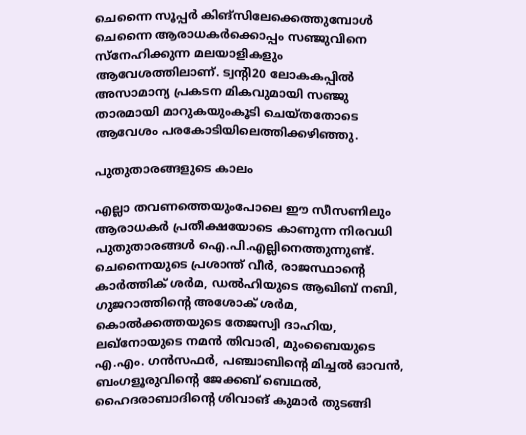ചെന്നൈ സൂപ്പർ കിങ്സിലേക്കെത്തുമ്പോൾ ചെന്നൈ ആരാധകർക്കൊപ്പം സഞ്ജുവിനെ സ്നേഹിക്കുന്ന മലയാളികളും ആവേശത്തിലാണ്. ട്വന്റി20 ലോകകപ്പിൽ അസാമാന്യ പ്രകടന മികവുമായി സഞ്ജു താരമായി മാറുകയുംകൂടി ചെയ്തതോടെ ആവേശം പരകോടിയിലെത്തിക്കഴിഞ്ഞു.

പുതുതാരങ്ങളുടെ കാലം

എല്ലാ തവണത്തെയുംപോലെ ഈ സീസണിലും ആരാധകർ പ്രതീക്ഷയോടെ കാണുന്ന നിരവധി പുതുതാരങ്ങൾ ഐ.പി.എല്ലിനെത്തുന്നുണ്ട്. ചെന്നൈയുടെ പ്രശാന്ത് വീർ, രാജസ്ഥാന്റെ കാർത്തിക് ശർമ, ഡൽഹിയുടെ ആഖിബ് നബി, ഗുജറാത്തിന്റെ അശോക് ശർമ, കൊൽക്കത്തയുടെ തേജസ്വി ദാഹിയ, ലഖ്നോയുടെ നമൻ തിവാരി, മുംബൈയുടെ എ.എം. ഗൻസഫർ, പഞ്ചാബിന്റെ മിച്ചൽ ഓവൻ, ബംഗളൂരുവിന്റെ ജേക്കബ് ബെഥൽ, ഹൈദരാബാദിന്റെ ശിവാങ് കുമാർ തുടങ്ങി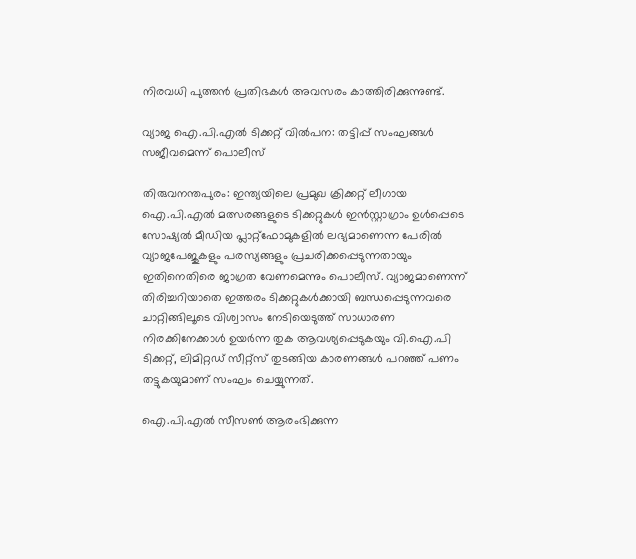നിരവധി പുത്തൻ പ്രതിഭകൾ അവസരം കാത്തിരിക്കുന്നുണ്ട്.

വ്യാജ ഐ.പി.എൽ ടിക്കറ്റ് വിൽപന: തട്ടിപ്പ് സംഘങ്ങൾ സജീവമെന്ന് പൊലീസ്

തിരുവനന്തപുരം: ഇന്ത്യയിലെ പ്രമുഖ ക്രിക്കറ്റ് ലീഗായ ഐ.പി.എൽ മത്സരങ്ങളുടെ ടിക്കറ്റുകൾ ഇൻസ്റ്റാഗ്രാം ഉൾപ്പെടെ സോഷ്യൽ മീഡിയ പ്ലാറ്റ്‌ഫോമുകളിൽ ലഭ്യമാണെന്ന പേരിൽ വ്യാജപേജുകളും പരസ്യങ്ങളും പ്രചരിക്കപ്പെടുന്നതായും ഇതിനെതിരെ ജാഗ്രത വേണമെന്നും പൊലീസ്. വ്യാജമാണെന്ന് തിരിച്ചറിയാതെ ഇത്തരം ടിക്കറ്റുകൾക്കായി ബന്ധപ്പെടുന്നവരെ ചാറ്റിങ്ങിലൂടെ വിശ്വാസം നേടിയെടുത്ത് സാധാരണ നിരക്കിനേക്കാൾ ഉയർന്ന തുക ആവശ്യപ്പെടുകയും വി.ഐ.പി ടിക്കറ്റ്, ലിമിറ്റഡ് സീറ്റ്സ് തുടങ്ങിയ കാരണങ്ങൾ പറഞ്ഞ് പണം തട്ടുകയുമാണ് സംഘം ചെയ്യുന്നത്.

ഐ.പി.എൽ സീസൺ ആരംഭിക്കുന്ന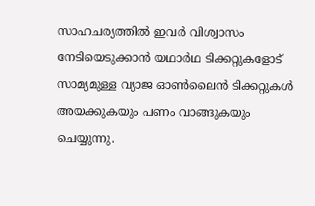സാഹചര്യത്തിൽ ഇവർ വിശ്വാസം നേടിയെടുക്കാൻ യഥാർഥ ടിക്കറ്റുകളോട് സാമ്യമുള്ള വ്യാജ ഓൺലൈൻ ടിക്കറ്റുകൾ അയക്കുകയും പണം വാങ്ങുകയും ചെയ്യുന്നു.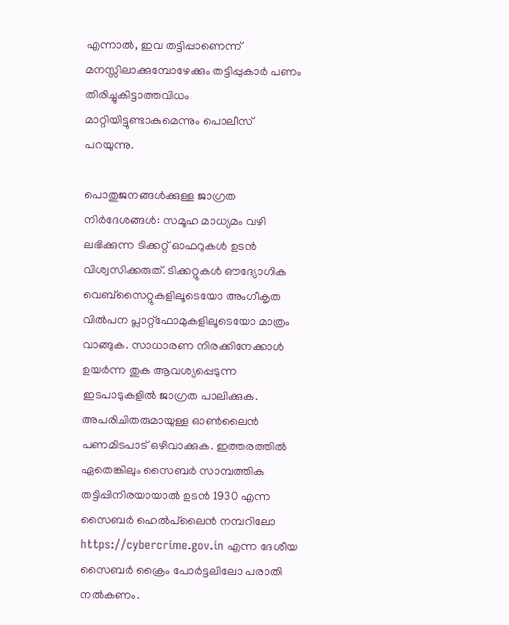എന്നാൽ, ഇവ തട്ടിപ്പാണെന്ന് മനസ്സിലാക്കുമ്പോഴേക്കും തട്ടിപ്പുകാർ പണം തിരിച്ചുകിട്ടാത്തവിധം മാറ്റിയിട്ടുണ്ടാകുമെന്നും പൊലീസ് പറയുന്നു.

പൊതുജനങ്ങൾക്കുള്ള ജാഗ്രത നിർദേശങ്ങൾ: സമൂഹ മാധ്യമം വഴി ലഭിക്കുന്ന ടിക്കറ്റ് ഓഫറുകൾ ഉടൻ വിശ്വസിക്കരുത്. ടിക്കറ്റുകൾ ഔദ്യോഗിക വെബ്‌സൈറ്റുകളിലൂടെയോ അംഗീകൃത വിൽപന പ്ലാറ്റ്ഫോമുകളിലൂടെയോ മാത്രം വാങ്ങുക. സാധാരണ നിരക്കിനേക്കാൾ ഉയർന്ന തുക ആവശ്യപ്പെടുന്ന ഇടപാടുകളിൽ ജാഗ്രത പാലിക്കുക. അപരിചിതരുമായുള്ള ഓൺലൈൻ പണമിടപാട് ഒഴിവാക്കുക. ഇത്തരത്തിൽ ഏതെങ്കിലും സൈബർ സാമ്പത്തിക തട്ടിപ്പിനിരയായാൽ ഉടൻ 1930 എന്ന സൈബർ ഹെൽപ്‌ലൈൻ നമ്പറിലോ https://cybercrime.gov.in എന്ന ദേശീയ സൈബർ ക്രൈം പോർട്ടലിലോ പരാതി നൽകണം.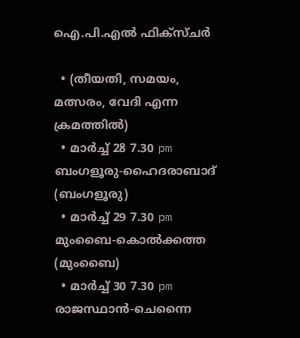ഐ.പി.എൽ ഫിക്സ്ചർ

  • (തീയതി, സമയം, മത്സരം, വേദി എന്ന ക്രമത്തിൽ)
  • മാർച്ച് 28 7.30 pm ബംഗളൂരു-ഹൈദരാബാദ് (ബംഗളൂരു)
  • മാർച്ച് 29 7.30 pm മുംബൈ-കൊൽക്കത്ത (മുംബൈ)
  • മാർച്ച് 30 7.30 pm രാജസ്ഥാൻ-ചെന്നൈ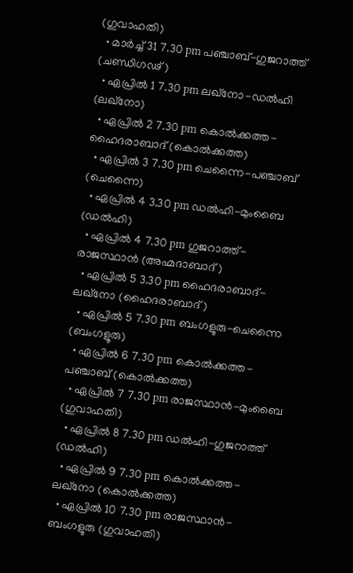(ഗുവാഹതി)
  • മാർച്ച് 31 7.30 pm പഞ്ചാബ്-ഗുജറാത്ത് (ചണ്ഡിഗഢ്)
  • ഏപ്രിൽ 1 7.30 pm ലഖ്നോ-ഡൽഹി (ലഖ്നോ)
  • ഏപ്രിൽ 2 7.30 pm കൊൽക്കത്ത-ഹൈദരാബാദ് (കൊൽക്കത്ത)
  • ഏപ്രിൽ 3 7.30 pm ചെന്നൈ-പഞ്ചാബ് (ചെന്നൈ)
  • ഏപ്രിൽ 4 3.30 pm ഡൽഹി-മുംബൈ (ഡൽഹി)
  • ഏപ്രിൽ 4 7.30 pm ഗുജറാത്ത്-രാജസ്ഥാൻ (അഹ്മദാബാദ്)
  • ഏപ്രിൽ 5 3.30 pm ഹൈദരാബാദ്-ലഖ്നോ (ഹൈദരാബാദ്)
  • ഏപ്രിൽ 5 7.30 pm ബംഗളൂരു-ചെന്നൈ (ബംഗളൂരു)
  • ഏപ്രിൽ 6 7.30 pm കൊൽക്കത്ത-പഞ്ചാബ് (കൊൽക്കത്ത)
  • ഏപ്രിൽ 7 7.30 pm രാജസ്ഥാൻ-മുംബൈ (ഗുവാഹതി)
  • ഏപ്രിൽ 8 7.30 pm ഡൽഹി-ഗുജറാത്ത് (ഡൽഹി)
  • ഏപ്രിൽ 9 7.30 pm കൊൽക്കത്ത-ലഖ്നോ (കൊൽക്കത്ത)
  • ഏപ്രിൽ 10 7.30 pm രാജസ്ഥാൻ-ബംഗളൂരു (ഗുവാഹതി)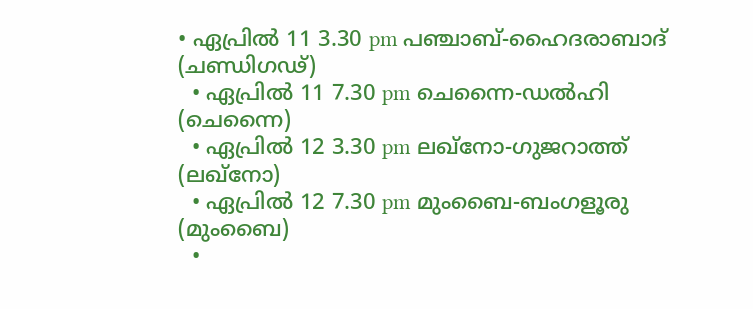• ഏപ്രിൽ 11 3.30 pm പഞ്ചാബ്-ഹൈദരാബാദ് (ചണ്ഡിഗഢ്)
  • ഏപ്രിൽ 11 7.30 pm ചെന്നൈ-ഡൽഹി (ചെന്നൈ)
  • ഏപ്രിൽ 12 3.30 pm ലഖ്നോ-ഗുജറാത്ത് (ലഖ്നോ)
  • ഏപ്രിൽ 12 7.30 pm മുംബൈ-ബംഗളൂരു (മുംബൈ)
  •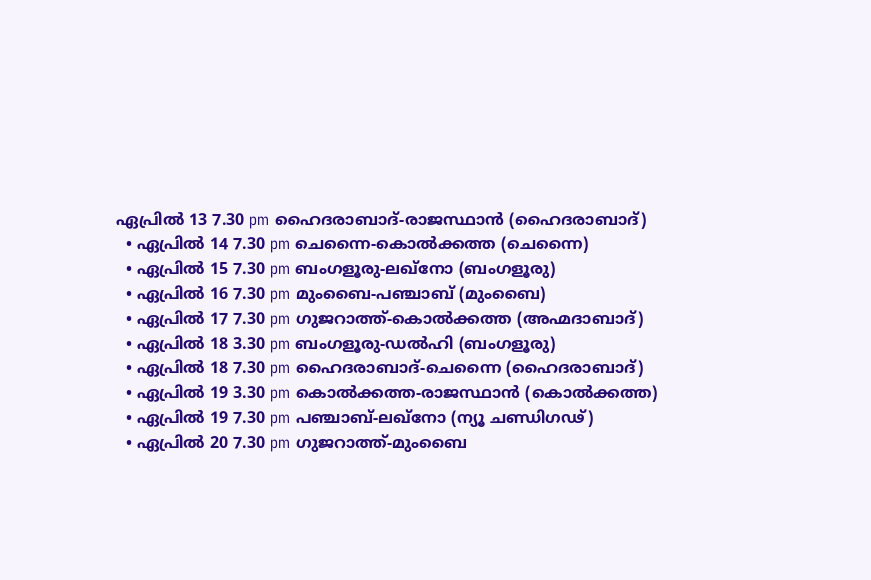ഏപ്രിൽ 13 7.30 pm ഹൈദരാബാദ്-രാജസ്ഥാൻ (ഹൈദരാബാദ്)
  • ഏപ്രിൽ 14 7.30 pm ചെന്നൈ-കൊൽക്കത്ത (ചെന്നൈ)
  • ഏപ്രിൽ 15 7.30 pm ബംഗളൂരു-ലഖ്നോ (ബംഗളൂരു)
  • ഏപ്രിൽ 16 7.30 pm മുംബൈ-പഞ്ചാബ് (മുംബൈ)
  • ഏപ്രിൽ 17 7.30 pm ഗുജറാത്ത്-കൊൽക്കത്ത (അഹ്മദാബാദ്)
  • ഏപ്രിൽ 18 3.30 pm ബംഗളൂരു-ഡൽഹി (ബംഗളൂരു)
  • ഏപ്രിൽ 18 7.30 pm ഹൈദരാബാദ്-ചെന്നൈ (ഹൈദരാബാദ്)
  • ഏപ്രിൽ 19 3.30 pm കൊൽക്കത്ത-രാജസ്ഥാൻ (കൊൽക്കത്ത)
  • ഏപ്രിൽ 19 7.30 pm പഞ്ചാബ്-ലഖ്നോ (ന്യൂ ചണ്ഡിഗഢ്)
  • ഏപ്രിൽ 20 7.30 pm ഗുജറാത്ത്-മുംബൈ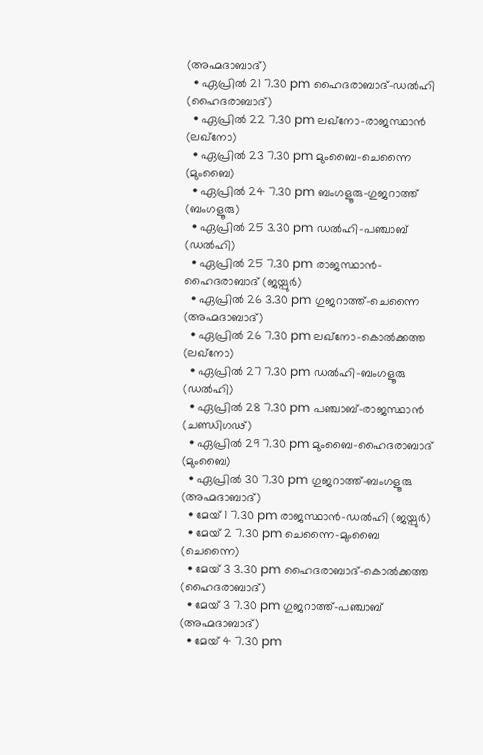(അഹ്മദാബാദ്)
  • ഏപ്രിൽ 21 7.30 pm ഹൈദരാബാദ്-ഡൽഹി (ഹൈദരാബാദ്)
  • ഏപ്രിൽ 22 7.30 pm ലഖ്നോ-രാജസ്ഥാൻ (ലഖ്നോ)
  • ഏപ്രിൽ 23 7.30 pm മുംബൈ-ചെന്നൈ (മുംബൈ)
  • ഏപ്രിൽ 24 7.30 pm ബംഗളൂരു-ഗുജറാത്ത് (ബംഗളൂരു)
  • ഏപ്രിൽ 25 3.30 pm ഡൽഹി-പഞ്ചാബ് (ഡൽഹി)
  • ഏപ്രിൽ 25 7.30 pm രാജസ്ഥാൻ-ഹൈദരാബാദ് (ജയ്പുർ)
  • ഏപ്രിൽ 26 3.30 pm ഗുജറാത്ത്-ചെന്നൈ (അഹ്മദാബാദ്)
  • ഏപ്രിൽ 26 7.30 pm ലഖ്നോ-കൊൽക്കത്ത (ലഖ്നോ)
  • ഏപ്രിൽ 27 7.30 pm ഡൽഹി-ബംഗളൂരു (ഡൽഹി)
  • ഏപ്രിൽ 28 7.30 pm പഞ്ചാബ്-രാജസ്ഥാൻ (ചണ്ഡിഗഢ്)
  • ഏപ്രിൽ 29 7.30 pm മുംബൈ-ഹൈദരാബാദ് (മുംബൈ)
  • ഏപ്രിൽ 30 7.30 pm ഗുജറാത്ത്-ബംഗളൂരു (അഹ്മദാബാദ്)
  • മേയ് 1 7.30 pm രാജസ്ഥാൻ-ഡൽഹി (ജയ്പുർ)
  • മേയ് 2 7.30 pm ചെന്നൈ-മുംബൈ (ചെന്നൈ)
  • മേയ് 3 3.30 pm ഹൈദരാബാദ്-കൊൽക്കത്ത (ഹൈദരാബാദ്)
  • മേയ് 3 7.30 pm ഗുജറാത്ത്-പഞ്ചാബ് (അഹ്മദാബാദ്)
  • മേയ് 4 7.30 pm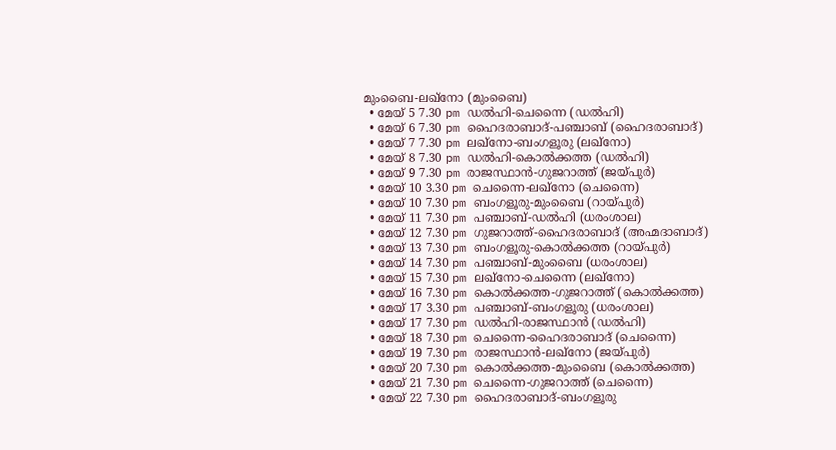മുംബൈ-ലഖ്നോ (മുംബൈ)
  • മേയ് 5 7.30 pm ഡൽഹി-ചെന്നൈ (ഡൽഹി)
  • മേയ് 6 7.30 pm ഹൈദരാബാദ്-പഞ്ചാബ് (ഹൈദരാബാദ്)
  • മേയ് 7 7.30 pm ലഖ്നോ-ബംഗളൂരു (ലഖ്നോ)
  • മേയ് 8 7.30 pm ഡൽഹി-കൊൽക്കത്ത (ഡൽഹി)
  • മേയ് 9 7.30 pm രാജസ്ഥാൻ-ഗുജറാത്ത് (ജയ്പുർ)
  • മേയ് 10 3.30 pm ചെന്നൈ-ലഖ്നോ (ചെന്നൈ)
  • മേയ് 10 7.30 pm ബംഗളൂരു-മുംബൈ (റായ്പുർ)
  • മേയ് 11 7.30 pm പഞ്ചാബ്-ഡൽഹി (ധരംശാല)
  • മേയ് 12 7.30 pm ഗുജറാത്ത്-ഹൈദരാബാദ് (അഹ്മദാബാദ്)
  • മേയ് 13 7.30 pm ബംഗളൂരു-കൊൽക്കത്ത (റായ്പുർ)
  • മേയ് 14 7.30 pm പഞ്ചാബ്-മുംബൈ (ധരംശാല)
  • മേയ് 15 7.30 pm ലഖ്നോ-ചെന്നൈ (ലഖ്നോ)
  • മേയ് 16 7.30 pm കൊൽക്കത്ത-ഗുജറാത്ത് (കൊൽക്കത്ത)
  • മേയ് 17 3.30 pm പഞ്ചാബ്-ബംഗളൂരു (ധരംശാല)
  • മേയ് 17 7.30 pm ഡൽഹി-രാജസ്ഥാൻ (ഡൽഹി)
  • മേയ് 18 7.30 pm ചെന്നൈ-ഹൈദരാബാദ് (ചെന്നൈ)
  • മേയ് 19 7.30 pm രാജസ്ഥാൻ-ലഖ്നോ (ജയ്പുർ)
  • മേയ് 20 7.30 pm കൊൽക്കത്ത-മുംബൈ (കൊൽക്കത്ത)
  • മേയ് 21 7.30 pm ചെന്നൈ-ഗുജറാത്ത് (ചെന്നൈ)
  • മേയ് 22 7.30 pm ഹൈദരാബാദ്-ബംഗളൂരു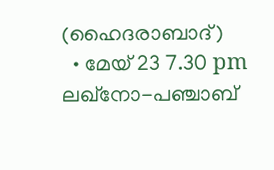(ഹൈദരാബാദ്)
  • മേയ് 23 7.30 pm ലഖ്നോ-പഞ്ചാബ്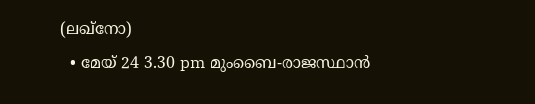(ലഖ്നോ)
  • മേയ് 24 3.30 pm മുംബൈ-രാജസ്ഥാൻ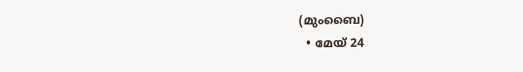(മുംബൈ)
  • മേയ് 24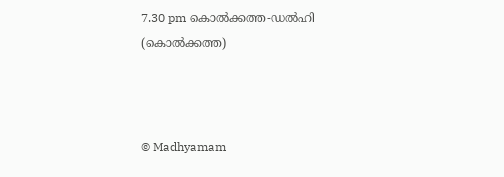7.30 pm കൊൽക്കത്ത-ഡൽഹി (കൊൽക്കത്ത)



© Madhyamam